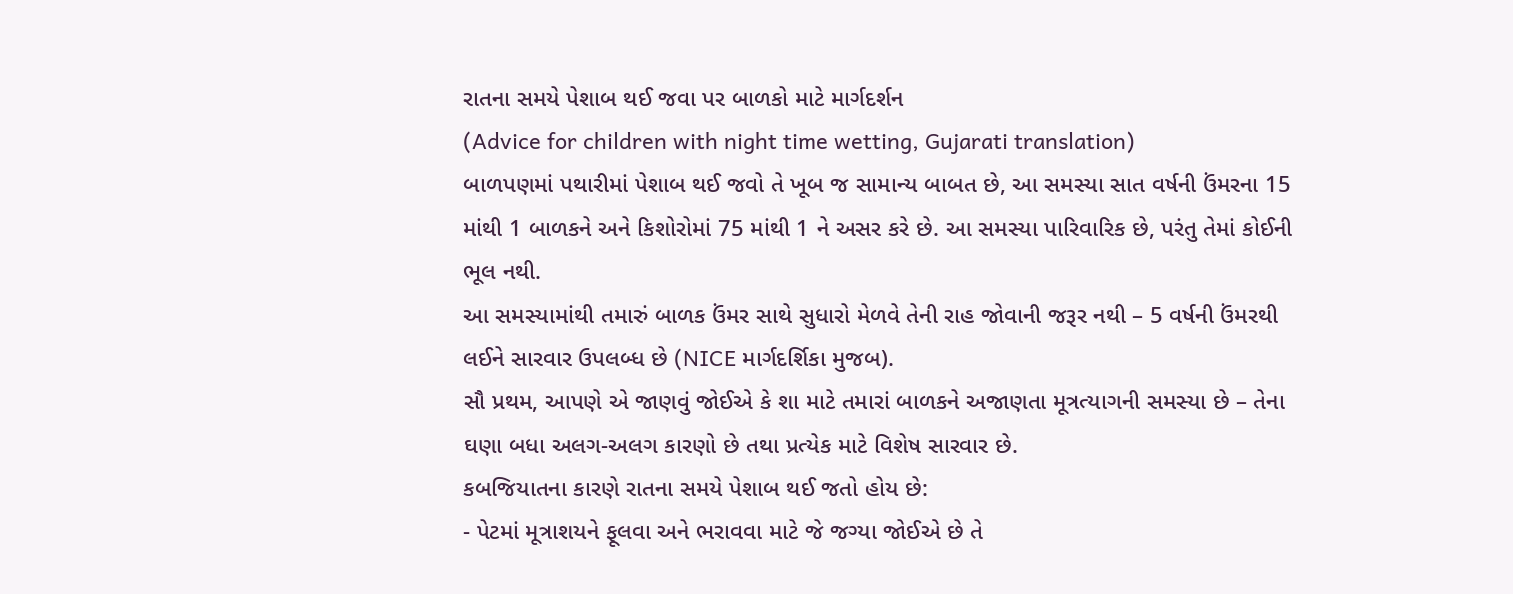રાતના સમયે પેશાબ થઈ જવા પર બાળકો માટે માર્ગદર્શન
(Advice for children with night time wetting, Gujarati translation)
બાળપણમાં પથારીમાં પેશાબ થઈ જવો તે ખૂબ જ સામાન્ય બાબત છે, આ સમસ્યા સાત વર્ષની ઉંમરના 15 માંથી 1 બાળકને અને કિશોરોમાં 75 માંથી 1 ને અસર કરે છે. આ સમસ્યા પારિવારિક છે, પરંતુ તેમાં કોઈની ભૂલ નથી.
આ સમસ્યામાંથી તમારું બાળક ઉંમર સાથે સુધારો મેળવે તેની રાહ જોવાની જરૂર નથી – 5 વર્ષની ઉંમરથી લઈને સારવાર ઉપલબ્ધ છે (NICE માર્ગદર્શિકા મુજબ).
સૌ પ્રથમ, આપણે એ જાણવું જોઈએ કે શા માટે તમારાં બાળકને અજાણતા મૂત્રત્યાગની સમસ્યા છે – તેના ઘણા બધા અલગ-અલગ કારણો છે તથા પ્રત્યેક માટે વિશેષ સારવાર છે.
કબજિયાતના કારણે રાતના સમયે પેશાબ થઈ જતો હોય છે:
- પેટમાં મૂત્રાશયને ફૂલવા અને ભરાવવા માટે જે જગ્યા જોઈએ છે તે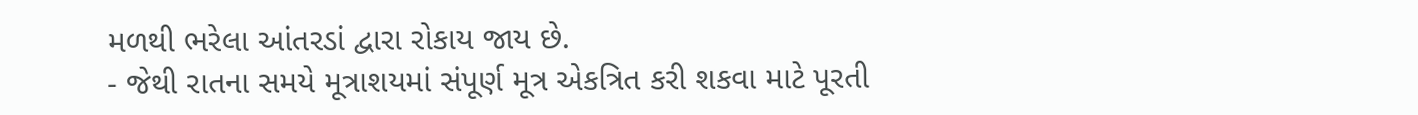મળથી ભરેલા આંતરડાં દ્વારા રોકાય જાય છે.
- જેથી રાતના સમયે મૂત્રાશયમાં સંપૂર્ણ મૂત્ર એકત્રિત કરી શકવા માટે પૂરતી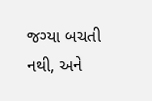જગ્યા બચતી નથી, અને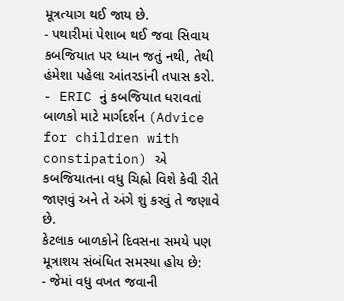મૂત્રત્યાગ થઈ જાય છે.
- પથારીમાં પેશાબ થઈ જવા સિવાય કબજિયાત પર ધ્યાન જતું નથી, તેથી હંમેશા પહેલા આંતરડાંની તપાસ કરો.
- ERIC નું કબજિયાત ધરાવતાં બાળકો માટે માર્ગદર્શન (Advice for children with constipation) એ કબજિયાતના વધુ ચિહ્નો વિશે કેવી રીતે જાણવું અને તે અંગે શું કરવું તે જણાવે છે.
કેટલાક બાળકોને દિવસના સમયે પણ મૂત્રાશય સંબંધિત સમસ્યા હોય છે:
- જેમાં વધુ વખત જવાની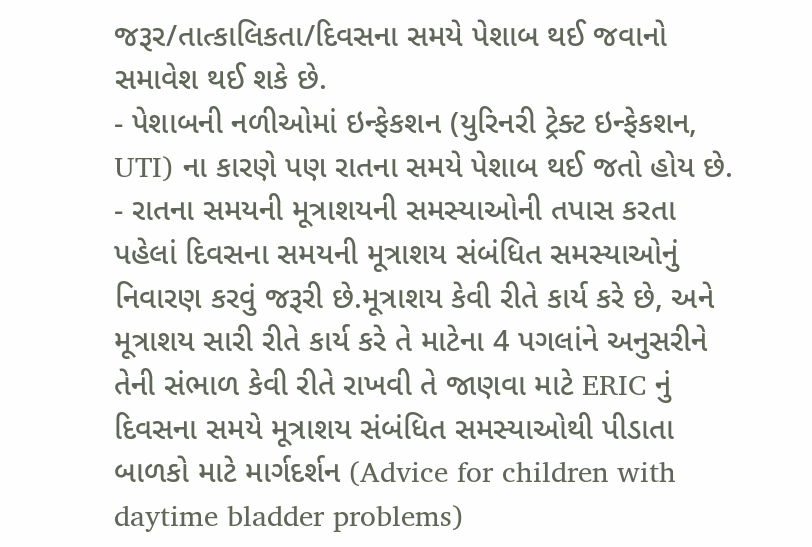જરૂર/તાત્કાલિકતા/દિવસના સમયે પેશાબ થઈ જવાનો સમાવેશ થઈ શકે છે.
- પેશાબની નળીઓમાં ઇન્ફેકશન (યુરિનરી ટ્રેક્ટ ઇન્ફેકશન, UTI) ના કારણે પણ રાતના સમયે પેશાબ થઈ જતો હોય છે.
- રાતના સમયની મૂત્રાશયની સમસ્યાઓની તપાસ કરતા પહેલાં દિવસના સમયની મૂત્રાશય સંબંધિત સમસ્યાઓનું નિવારણ કરવું જરૂરી છે.મૂત્રાશય કેવી રીતે કાર્ય કરે છે, અને મૂત્રાશય સારી રીતે કાર્ય કરે તે માટેના 4 પગલાંને અનુસરીને તેની સંભાળ કેવી રીતે રાખવી તે જાણવા માટે ERIC નું દિવસના સમયે મૂત્રાશય સંબંધિત સમસ્યાઓથી પીડાતા બાળકો માટે માર્ગદર્શન (Advice for children with daytime bladder problems)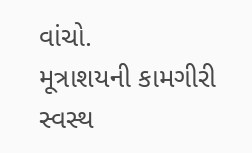વાંચો.
મૂત્રાશયની કામગીરી સ્વસ્થ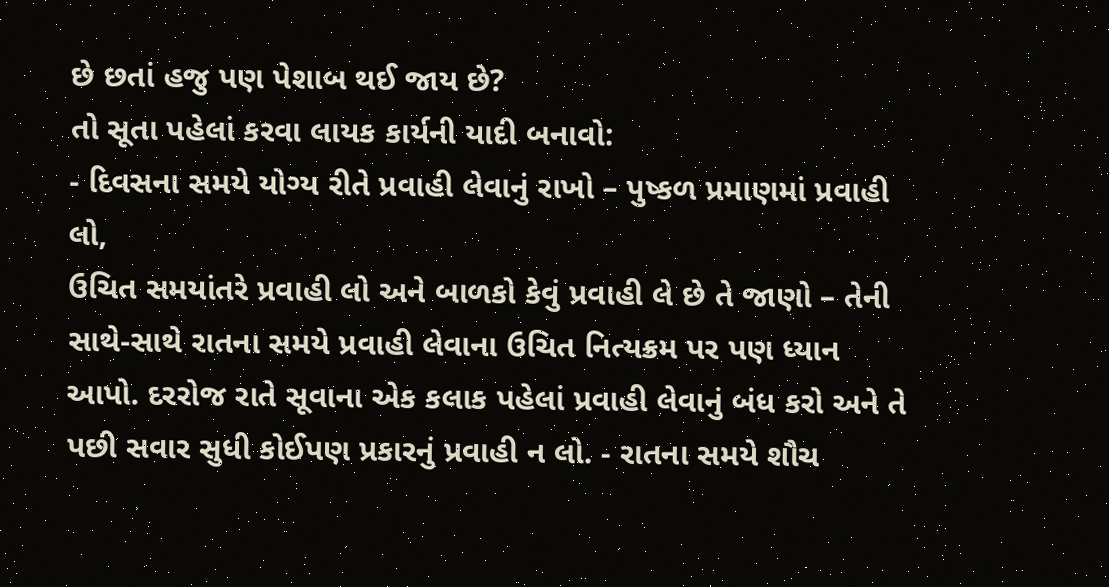છે છતાં હજુ પણ પેશાબ થઈ જાય છે?
તો સૂતા પહેલાં કરવા લાયક કાર્યની યાદી બનાવો:
- દિવસના સમયે યોગ્ય રીતે પ્રવાહી લેવાનું રાખો – પુષ્કળ પ્રમાણમાં પ્રવાહી લો,
ઉચિત સમયાંતરે પ્રવાહી લો અને બાળકો કેવું પ્રવાહી લે છે તે જાણો – તેની સાથે-સાથે રાતના સમયે પ્રવાહી લેવાના ઉચિત નિત્યક્રમ પર પણ ધ્યાન આપો. દરરોજ રાતે સૂવાના એક કલાક પહેલાં પ્રવાહી લેવાનું બંધ કરો અને તે પછી સવાર સુધી કોઈપણ પ્રકારનું પ્રવાહી ન લો. - રાતના સમયે શૌચ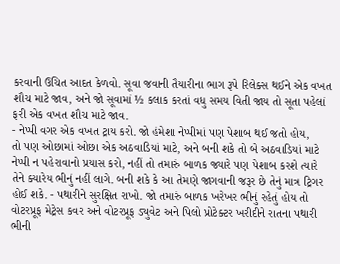કરવાની ઉચિત આદત કેળવો. સૂવા જવાની તૈયારીના ભાગ રૂપે રિલેક્સ થઈને એક વખત શૌચ માટે જાવ, અને જો સૂવામાં ½ કલાક કરતાં વધુ સમય વિતી જાય તો સૂતા પહેલાં ફરી એક વખત શૌચ માટે જાવ.
- નેપ્પી વગર એક વખત ટ્રાય કરો. જો હંમેશા નેપ્પીમાં પણ પેશાબ થઈ જતો હોય,
તો પણ ઓછામાં ઓછા એક અઠવાડિયાં માટે, અને બની શકે તો બે અઠવાડિયાં માટે નેપ્પી ન પહેરાવાનો પ્રયાસ કરો, નહીં તો તમારું બાળક જ્યારે પણ પેશાબ કરશે ત્યારે તેને ક્યારેય ભીનું નહીં લાગે. બની શકે કે આ તેમણે જાગવાની જરૂર છે તેનું માત્ર ટ્રિગર હોઈ શકે. - પથારીને સુરક્ષિત રાખો. જો તમારું બાળક ખરેખર ભીનું રહેતું હોય તો વોટરપ્રૂફ મેટ્રેસ કવર અને વોટરપ્રૂફ ડ્યુવેટ અને પિલો પ્રોટેક્ટર ખરીદીને રાતના પથારી ભીની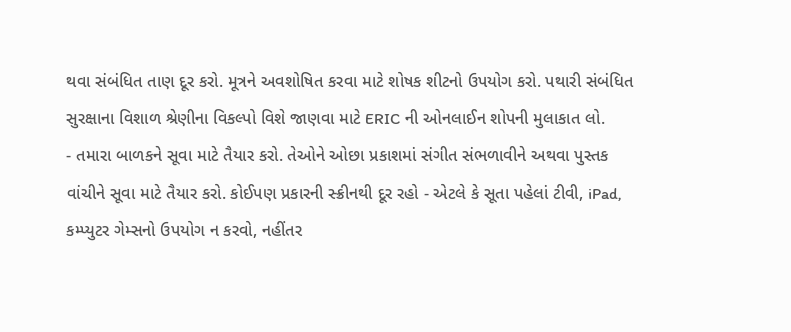થવા સંબંધિત તાણ દૂર કરો. મૂત્રને અવશોષિત કરવા માટે શોષક શીટનો ઉપયોગ કરો. પથારી સંબંધિત સુરક્ષાના વિશાળ શ્રેણીના વિકલ્પો વિશે જાણવા માટે ERIC ની ઓનલાઈન શોપની મુલાકાત લો.
- તમારા બાળકને સૂવા માટે તૈયાર કરો. તેઓને ઓછા પ્રકાશમાં સંગીત સંભળાવીને અથવા પુસ્તક વાંચીને સૂવા માટે તૈયાર કરો. કોઈપણ પ્રકારની સ્ક્રીનથી દૂર રહો - એટલે કે સૂતા પહેલાં ટીવી, iPad, કમ્પ્યુટર ગેમ્સનો ઉપયોગ ન કરવો, નહીંતર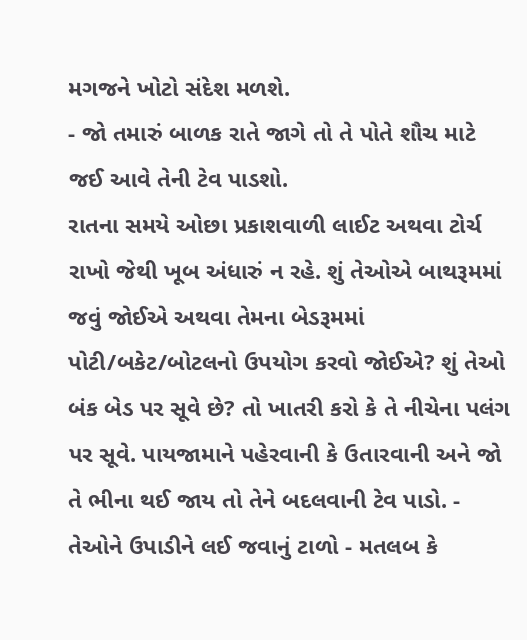મગજને ખોટો સંદેશ મળશે.
- જો તમારું બાળક રાતે જાગે તો તે પોતે શૌચ માટે જઈ આવે તેની ટેવ પાડશો.
રાતના સમયે ઓછા પ્રકાશવાળી લાઈટ અથવા ટોર્ચ રાખો જેથી ખૂબ અંધારું ન રહે. શું તેઓએ બાથરૂમમાં જવું જોઈએ અથવા તેમના બેડરૂમમાં પોટી/બકેટ/બોટલનો ઉપયોગ કરવો જોઈએ? શું તેઓ બંક બેડ પર સૂવે છે? તો ખાતરી કરો કે તે નીચેના પલંગ પર સૂવે. પાયજામાને પહેરવાની કે ઉતારવાની અને જો તે ભીના થઈ જાય તો તેને બદલવાની ટેવ પાડો. - તેઓને ઉપાડીને લઈ જવાનું ટાળો - મતલબ કે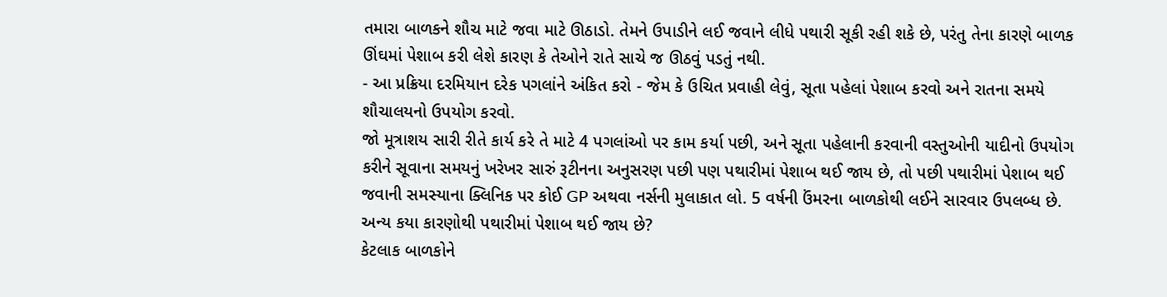તમારા બાળકને શૌચ માટે જવા માટે ઊઠાડો. તેમને ઉપાડીને લઈ જવાને લીધે પથારી સૂકી રહી શકે છે, પરંતુ તેના કારણે બાળક ઊંઘમાં પેશાબ કરી લેશે કારણ કે તેઓને રાતે સાચે જ ઊઠવું પડતું નથી.
- આ પ્રક્રિયા દરમિયાન દરેક પગલાંને અંકિત કરો - જેમ કે ઉચિત પ્રવાહી લેવું, સૂતા પહેલાં પેશાબ કરવો અને રાતના સમયે શૌચાલયનો ઉપયોગ કરવો.
જો મૂત્રાશય સારી રીતે કાર્ય કરે તે માટે 4 પગલાંઓ પર કામ કર્યા પછી, અને સૂતા પહેલાની કરવાની વસ્તુઓની યાદીનો ઉપયોગ કરીને સૂવાના સમયનું ખરેખર સારું રૂટીનના અનુસરણ પછી પણ પથારીમાં પેશાબ થઈ જાય છે, તો પછી પથારીમાં પેશાબ થઈ જવાની સમસ્યાના ક્લિનિક પર કોઈ GP અથવા નર્સની મુલાકાત લો. 5 વર્ષની ઉંમરના બાળકોથી લઈને સારવાર ઉપલબ્ધ છે.
અન્ય કયા કારણોથી પથારીમાં પેશાબ થઈ જાય છે?
કેટલાક બાળકોને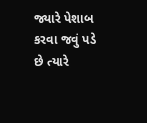જ્યારે પેશાબ કરવા જવું પડે છે ત્યારે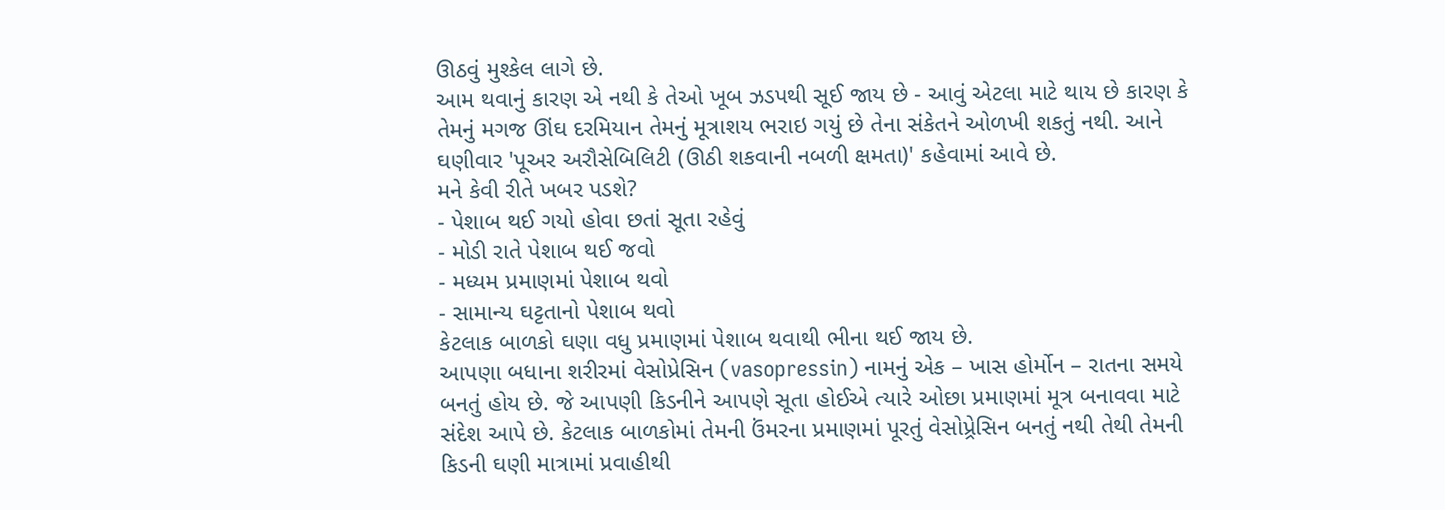ઊઠવું મુશ્કેલ લાગે છે.
આમ થવાનું કારણ એ નથી કે તેઓ ખૂબ ઝડપથી સૂઈ જાય છે - આવું એટલા માટે થાય છે કારણ કે તેમનું મગજ ઊંઘ દરમિયાન તેમનું મૂત્રાશય ભરાઇ ગયું છે તેના સંકેતને ઓળખી શકતું નથી. આને ઘણીવાર 'પૂઅર અરૌસેબિલિટી (ઊઠી શકવાની નબળી ક્ષમતા)' કહેવામાં આવે છે.
મને કેવી રીતે ખબર પડશે?
- પેશાબ થઈ ગયો હોવા છતાં સૂતા રહેવું
- મોડી રાતે પેશાબ થઈ જવો
- મધ્યમ પ્રમાણમાં પેશાબ થવો
- સામાન્ય ઘટ્ટતાનો પેશાબ થવો
કેટલાક બાળકો ઘણા વધુ પ્રમાણમાં પેશાબ થવાથી ભીના થઈ જાય છે.
આપણા બધાના શરીરમાં વેસોપ્રેસિન (vasopressin) નામનું એક – ખાસ હોર્મોન – રાતના સમયે બનતું હોય છે. જે આપણી કિડનીને આપણે સૂતા હોઈએ ત્યારે ઓછા પ્રમાણમાં મૂત્ર બનાવવા માટે સંદેશ આપે છે. કેટલાક બાળકોમાં તેમની ઉંમરના પ્રમાણમાં પૂરતું વેસોપ્ર્રેસિન બનતું નથી તેથી તેમની કિડની ઘણી માત્રામાં પ્રવાહીથી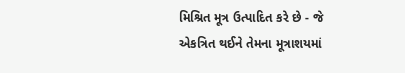મિશ્રિત મૂત્ર ઉત્પાદિત કરે છે - જે એકત્રિત થઈને તેમના મૂત્રાશયમાં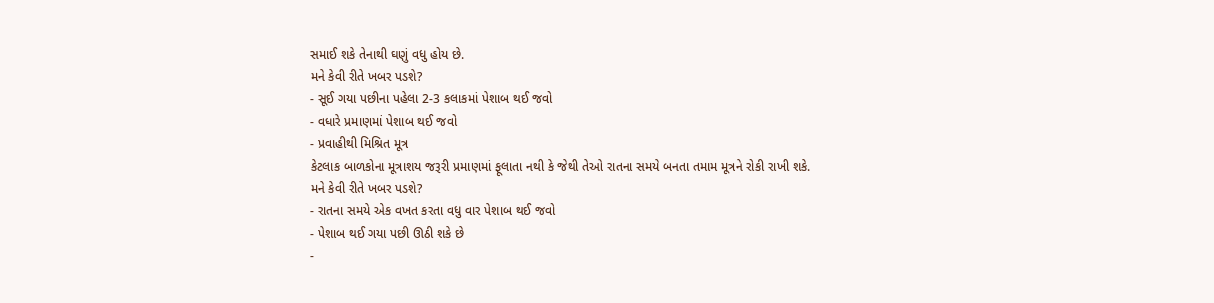સમાઈ શકે તેનાથી ઘણું વધુ હોય છે.
મને કેવી રીતે ખબર પડશે?
- સૂઈ ગયા પછીના પહેલા 2-3 કલાકમાં પેશાબ થઈ જવો
- વધારે પ્રમાણમાં પેશાબ થઈ જવો
- પ્રવાહીથી મિશ્રિત મૂત્ર
કેટલાક બાળકોના મૂત્રાશય જરૂરી પ્રમાણમાં ફૂલાતા નથી કે જેથી તેઓ રાતના સમયે બનતા તમામ મૂત્રને રોકી રાખી શકે.
મને કેવી રીતે ખબર પડશે?
- રાતના સમયે એક વખત કરતા વધુ વાર પેશાબ થઈ જવો
- પેશાબ થઈ ગયા પછી ઊઠી શકે છે
-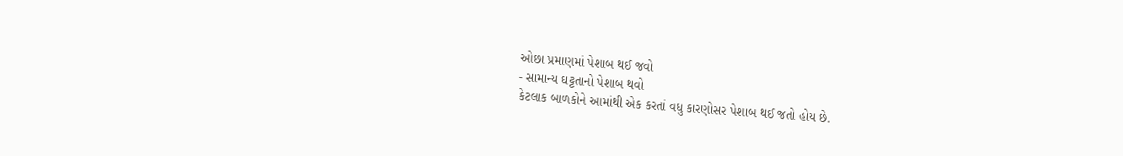ઓછા પ્રમાણમાં પેશાબ થઈ જવો
- સામાન્ય ઘટ્ટતાનો પેશાબ થવો
કેટલાક બાળકોને આમાંથી એક કરતાં વધુ કારણોસર પેશાબ થઈ જતો હોય છે.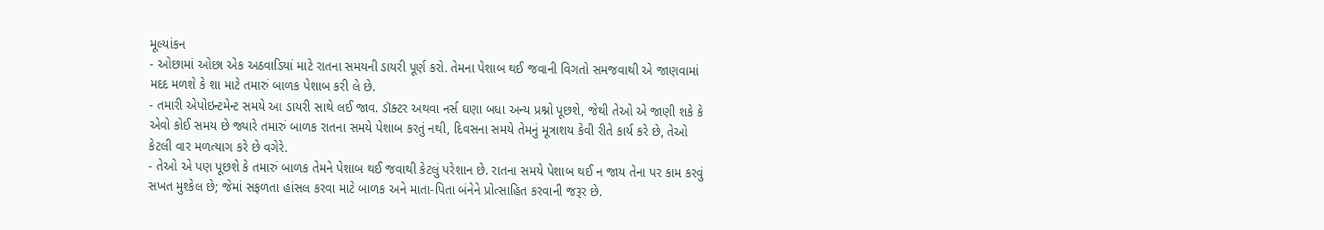મૂલ્યાંકન
- ઓછામાં ઓછા એક અઠવાડિયાં માટે રાતના સમયની ડાયરી પૂર્ણ કરો. તેમના પેશાબ થઈ જવાની વિગતો સમજવાથી એ જાણવામાં મદદ મળશે કે શા માટે તમારું બાળક પેશાબ કરી લે છે.
- તમારી એપોઇન્ટમેન્ટ સમયે આ ડાયરી સાથે લઈ જાવ. ડૉક્ટર અથવા નર્સ ઘણા બધા અન્ય પ્રશ્નો પૂછશે, જેથી તેઓ એ જાણી શકે કે એવો કોઈ સમય છે જ્યારે તમારું બાળક રાતના સમયે પેશાબ કરતું નથી, દિવસના સમયે તેમનું મૂત્રાશય કેવી રીતે કાર્ય કરે છે, તેઓ કેટલી વાર મળત્યાગ કરે છે વગેરે.
- તેઓ એ પણ પૂછશે કે તમારું બાળક તેમને પેશાબ થઈ જવાથી કેટલું પરેશાન છે. રાતના સમયે પેશાબ થઈ ન જાય તેના પર કામ કરવું સખત મુશ્કેલ છે; જેમાં સફળતા હાંસલ કરવા માટે બાળક અને માતા-પિતા બંનેને પ્રોત્સાહિત કરવાની જરૂર છે.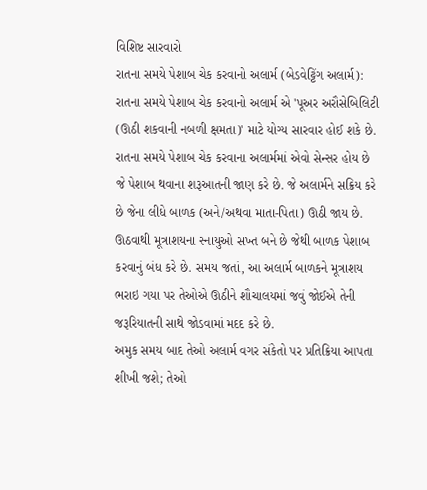વિશિષ્ટ સારવારો
રાતના સમયે પેશાબ ચેક કરવાનો અલાર્મ (બેડવેટ્ટિંગ અલાર્મ): રાતના સમયે પેશાબ ચેક કરવાનો અલાર્મ એ 'પૂઅર અરૌસેબિલિટી (ઊઠી શકવાની નબળી ક્ષમતા)' માટે યોગ્ય સારવાર હોઈ શકે છે. રાતના સમયે પેશાબ ચેક કરવાના અલાર્મમાં એવો સેન્સર હોય છે જે પેશાબ થવાના શરૂઆતની જાણ કરે છે. જે અલાર્મને સક્રિય કરે છે જેના લીધે બાળક (અને/અથવા માતા-પિતા) ઊઠી જાય છે.
ઊઠવાથી મૂત્રાશયના સ્નાયુઓ સખ્ત બને છે જેથી બાળક પેશાબ કરવાનું બંધ કરે છે. સમય જતાં, આ અલાર્મ બાળકને મૂત્રાશય ભરાઇ ગયા પર તેઓએ ઊઠીને શૌચાલયમાં જવું જોઈએ તેની જરૂરિયાતની સાથે જોડવામાં મદદ કરે છે.
અમુક સમય બાદ તેઓ અલાર્મ વગર સંકેતો પર પ્રતિક્રિયા આપતા શીખી જશે; તેઓ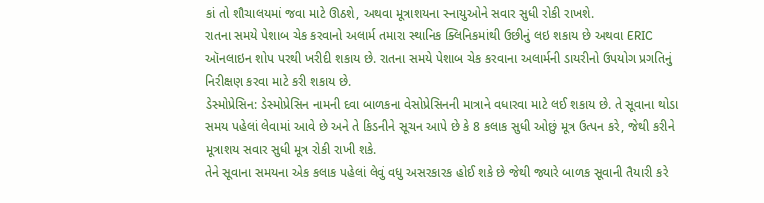કાં તો શૌચાલયમાં જવા માટે ઊઠશે, અથવા મૂત્રાશયના સ્નાયુઓને સવાર સુધી રોકી રાખશે.
રાતના સમયે પેશાબ ચેક કરવાનો અલાર્મ તમારા સ્થાનિક ક્લિનિકમાંથી ઉછીનું લઇ શકાય છે અથવા ERIC ઑનલાઇન શોપ પરથી ખરીદી શકાય છે. રાતના સમયે પેશાબ ચેક કરવાના અલાર્મની ડાયરીનો ઉપયોગ પ્રગતિનું નિરીક્ષણ કરવા માટે કરી શકાય છે.
ડેસ્મોપ્રેસિન: ડેસ્મોપ્રેસિન નામની દવા બાળકના વેસોપ્રેસિનની માત્રાને વધારવા માટે લઈ શકાય છે. તે સૂવાના થોડા સમય પહેલાં લેવામાં આવે છે અને તે કિડનીને સૂચન આપે છે કે 8 કલાક સુધી ઓછું મૂત્ર ઉત્પન કરે, જેથી કરીને મૂત્રાશય સવાર સુધી મૂત્ર રોકી રાખી શકે.
તેને સૂવાના સમયના એક કલાક પહેલાં લેવું વધુ અસરકારક હોઈ શકે છે જેથી જ્યારે બાળક સૂવાની તૈયારી કરે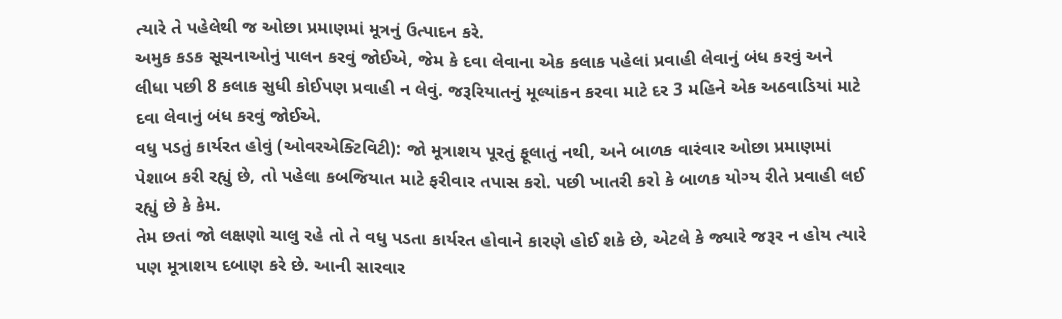ત્યારે તે પહેલેથી જ ઓછા પ્રમાણમાં મૂત્રનું ઉત્પાદન કરે.
અમુક કડક સૂચનાઓનું પાલન કરવું જોઈએ, જેમ કે દવા લેવાના એક કલાક પહેલાં પ્રવાહી લેવાનું બંધ કરવું અને લીધા પછી 8 કલાક સુધી કોઈપણ પ્રવાહી ન લેવું. જરૂરિયાતનું મૂલ્યાંકન કરવા માટે દર 3 મહિને એક અઠવાડિયાં માટે દવા લેવાનું બંધ કરવું જોઈએ.
વધુ પડતું કાર્યરત હોવું (ઓવરએક્ટિવિટી): જો મૂત્રાશય પૂરતું ફૂલાતું નથી, અને બાળક વારંવાર ઓછા પ્રમાણમાં પેશાબ કરી રહ્યું છે, તો પહેલા કબજિયાત માટે ફરીવાર તપાસ કરો. પછી ખાતરી કરો કે બાળક યોગ્ય રીતે પ્રવાહી લઈ રહ્યું છે કે કેમ.
તેમ છતાં જો લક્ષણો ચાલુ રહે તો તે વધુ પડતા કાર્યરત હોવાને કારણે હોઈ શકે છે, એટલે કે જ્યારે જરૂર ન હોય ત્યારે પણ મૂત્રાશય દબાણ કરે છે. આની સારવાર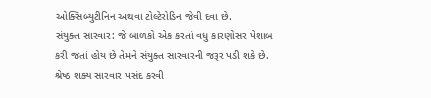ઓક્સિબ્યુટીનિન અથવા ટોલ્ટેરોડિન જેવી દવા છે.
સંયુક્ત સારવાર: જે બાળકો એક કરતાં વધુ કારણોસર પેશાબ કરી જતાં હોય છે તેમને સંયુક્ત સારવારની જરૂર પડી શકે છે. શ્રેષ્ઠ શક્ય સારવાર પસંદ કરવી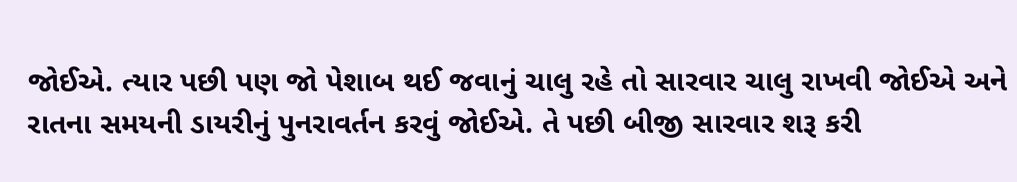જોઈએ. ત્યાર પછી પણ જો પેશાબ થઈ જવાનું ચાલુ રહે તો સારવાર ચાલુ રાખવી જોઈએ અને રાતના સમયની ડાયરીનું પુનરાવર્તન કરવું જોઈએ. તે પછી બીજી સારવાર શરૂ કરી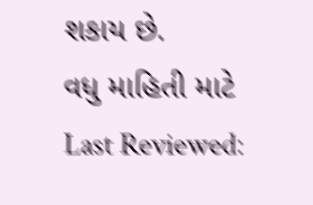શકાય છે.
વધુ માહિતી માટે
Last Reviewed: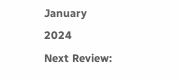January 2024
Next Review: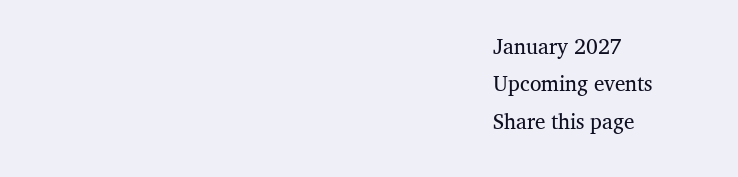January 2027
Upcoming events
Share this page